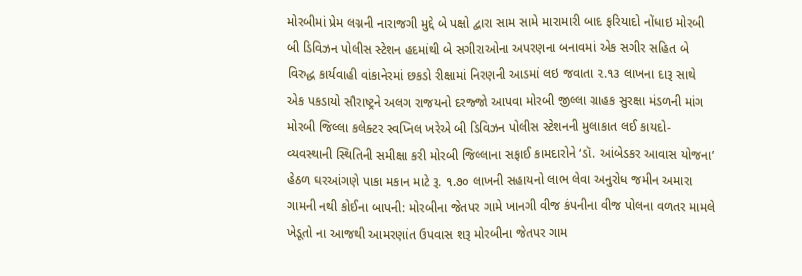મોરબીમાં પ્રેમ લગ્નની નારાજગી મુદ્દે બે પક્ષો દ્વારા સામ સામે મારામારી બાદ ફરિયાદો નોંધાઇ મોરબી બી ડિવિઝન પોલીસ સ્ટેશન હદમાંથી બે સગીરાઓના અપરણના બનાવમાં એક સગીર સહિત બે વિરુદ્ધ કાર્યવાહી વાંકાનેરમાં છકડો રીક્ષામાં નિરણની આડમાં લઇ જવાતા ૨.૧૩ લાખના દારૂ સાથે એક પકડાયો સૌરાષ્ટ્રને અલગ રાજયનો દરજ્જો આપવા મોરબી જીલ્લા ગ્રાહક સુરક્ષા મંડળની માંગ મોરબી જિલ્લા કલેક્ટર સ્વપ્નિલ ખરેએ બી ડિવિઝન પોલીસ સ્ટેશનની મુલાકાત લઈ કાયદો-વ્યવસ્થાની સ્થિતિની સમીક્ષા કરી મોરબી જિલ્લાના સફાઈ કામદારોને ‘ડૉ. આંબેડકર આવાસ યોજના’ હેઠળ ઘરઆંગણે પાકા મકાન માટે રૂ. ૧.૭૦ લાખની સહાયનો લાભ લેવા અનુરોધ જમીન અમારા ગામની નથી કોઈના બાપની: મોરબીના જેતપર ગામે ખાનગી વીજ કંપનીના વીજ પોલના વળતર મામલે ખેડૂતો ના આજથી આમરણાંત ઉપવાસ શરૂ મોરબીના જેતપર ગામ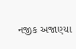નજીક અજાણ્યા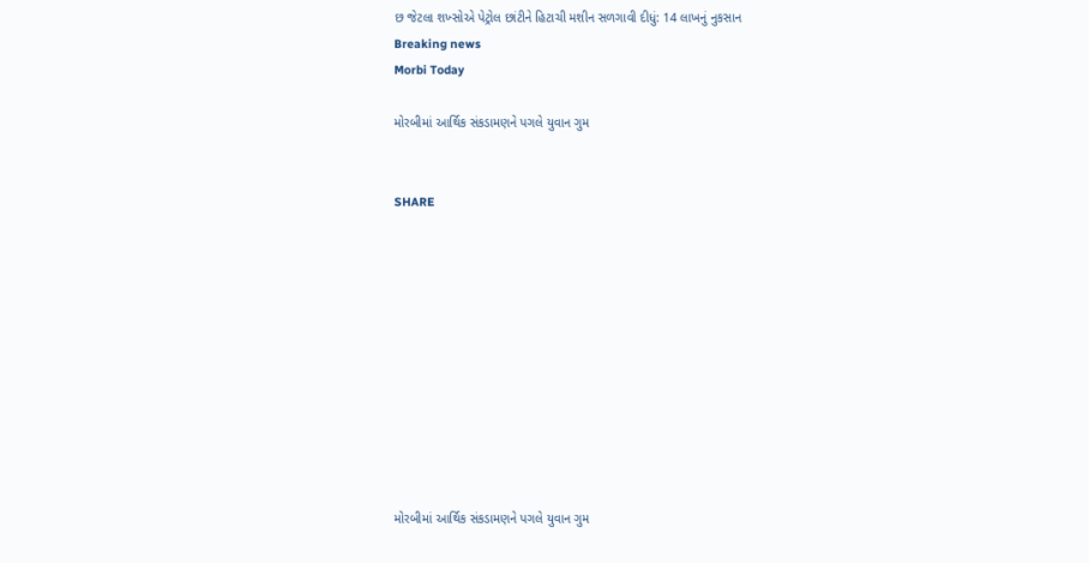છ જેટલા શખ્સોએ પેટ્રોલ છાંટીને હિટાચી મશીન સળગાવી દીધું: 14 લાખનું નુકસાન
Breaking news
Morbi Today

મોરબીમાં આર્થિક સંકડામણને પગલે યુવાન ગુમ


SHARE











મોરબીમાં આર્થિક સંકડામણને પગલે યુવાન ગુમ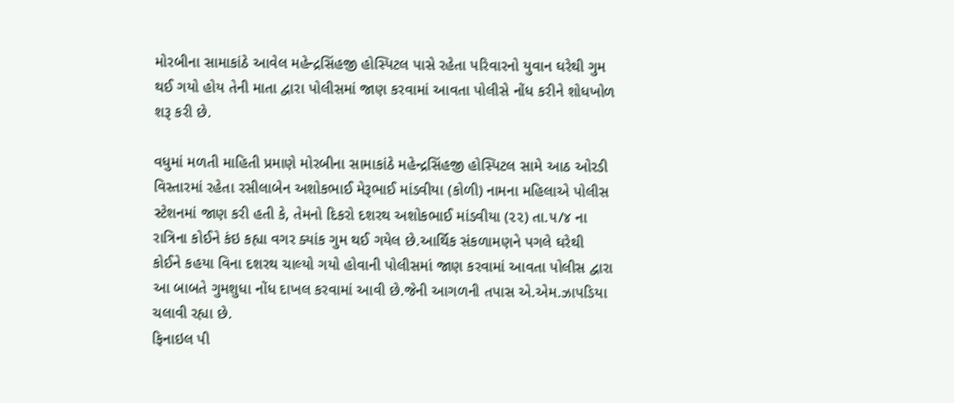મોરબીના સામાકાંઠે આવેલ મહેન્દ્રસિંહજી હોસ્પિટલ પાસે રહેતા પરિવારનો યુવાન ઘરેથી ગુમ થઈ ગયો હોય તેની માતા દ્વારા પોલીસમાં જાણ કરવામાં આવતા પોલીસે નોંધ કરીને શોધખોળ શરૂ કરી છે.

વધુમાં મળતી માહિતી પ્રમાણે મોરબીના સામાકાંઠે મહેન્દ્રસિંહજી હોસ્પિટલ સામે આઠ ઓરડી વિસ્તારમાં રહેતા રસીલાબેન અશોકભાઈ મેરૂભાઈ માંડવીયા (કોળી) નામના મહિલાએ પોલીસ સ્ટેશનમાં જાણ કરી હતી કે, તેમનો દિકરો દશરથ અશોકભાઈ માંડવીયા (૨૨) તા.૫/૪ ના રાત્રિના કોઈને કંઇ કહ્યા વગર ક્યાંક ગુમ થઈ ગયેલ છે.આર્થિક સંકળામણને પગલે ઘરેથી કોઈને કહયા વિના દશરથ ચાલ્યો ગયો હોવાની પોલીસમાં જાણ કરવામાં આવતા પોલીસ દ્વારા આ બાબતે ગુમશુધા નોંધ દાખલ કરવામાં આવી છે.જેની આગળની તપાસ એ.એમ.ઝાપડિયા ચલાવી રહ્યા છે.
ફિનાઇલ પી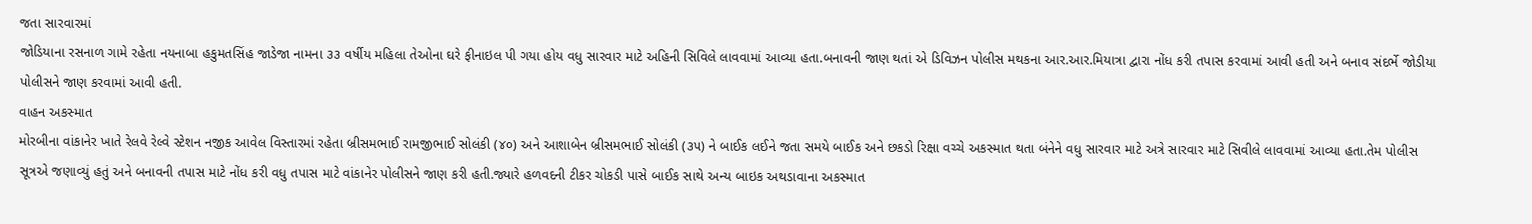જતા સારવારમાં
જોડિયાના રસનાળ ગામે રહેતા નયનાબા હકુમતસિંહ જાડેજા નામના ૩૩ વર્ષીય મહિલા તેઓના ઘરે ફીનાઇલ પી ગયા હોય વધુ સારવાર માટે અહિની સિવિલે લાવવામાં આવ્યા હતા.બનાવની જાણ થતાં એ ડિવિઝન પોલીસ મથકના આર.આર.મિયાત્રા દ્વારા નોંધ કરી તપાસ કરવામાં આવી હતી અને બનાવ સંદર્ભે જોડીયા પોલીસને જાણ કરવામાં આવી હતી.
વાહન અકસ્માત
મોરબીના વાંકાનેર ખાતે રેલવે રેલ્વે સ્ટેશન નજીક આવેલ વિસ્તારમાં રહેતા બ્રીસમભાઈ રામજીભાઈ સોલંકી (૪૦) અને આશાબેન બ્રીસમભાઈ સોલંકી (૩૫) ને બાઈક લઈને જતા સમયે બાઈક અને છકડો રિક્ષા વચ્ચે અકસ્માત થતા બંનેને વધુ સારવાર માટે અત્રે સારવાર માટે સિવીલે લાવવામાં આવ્યા હતા.તેમ પોલીસ સૂત્રએ જણાવ્યું હતું અને બનાવની તપાસ માટે નોંધ કરી વધુ તપાસ માટે વાંકાનેર પોલીસને જાણ કરી હતી.જ્યારે હળવદની ટીકર ચોકડી પાસે બાઈક સાથે અન્ય બાઇક અથડાવાના અકસ્માત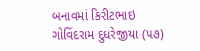બનાવમાં કિરીટભાઇ ગોવિંદરામ દુધરેજીયા (૫૭)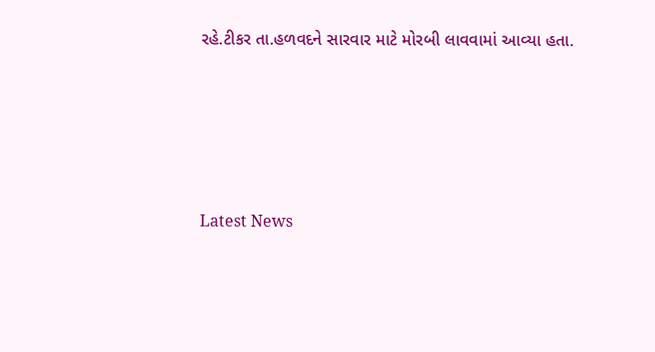રહે.ટીકર તા.હળવદને સારવાર માટે મોરબી લાવવામાં આવ્યા હતા.






Latest News